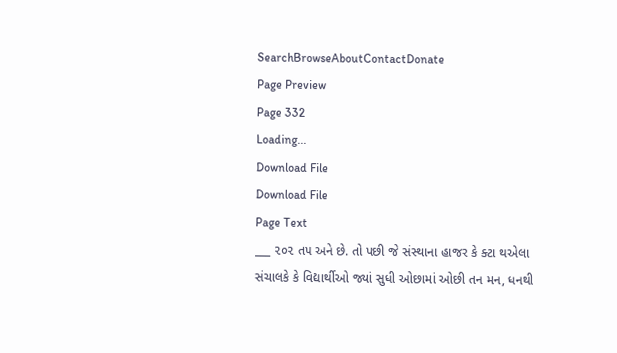SearchBrowseAboutContactDonate
Page Preview
Page 332
Loading...
Download File
Download File
Page Text
___ ૨૦૨ ત૫ અને છે. તો પછી જે સંસ્થાના હાજર કે ક્ટા થએલા સંચાલકે કે વિદ્યાર્થીઓ જ્યાં સુધી ઓછામાં ઓછી તન મન, ધનથી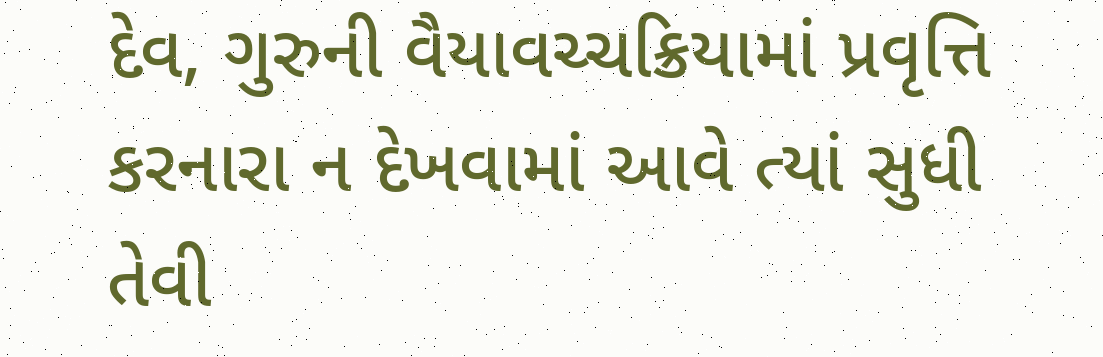દેવ, ગુરુની વૈયાવચ્ચક્રિયામાં પ્રવૃત્તિ કરનારા ન દેખવામાં આવે ત્યાં સુધી તેવી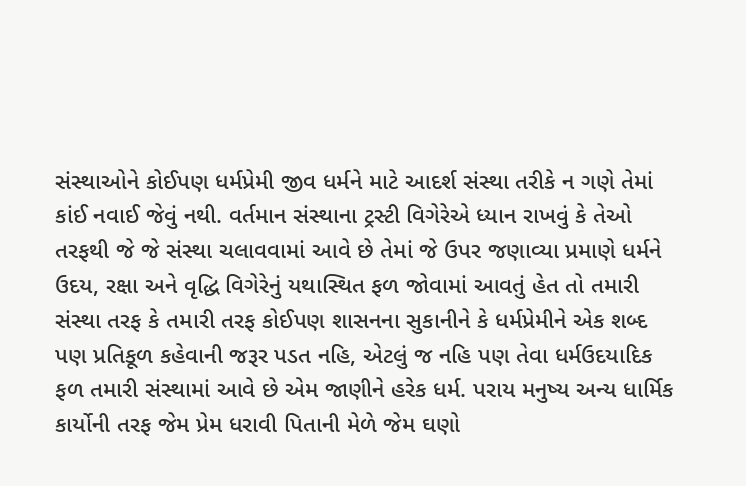સંસ્થાઓને કોઈપણ ધર્મપ્રેમી જીવ ધર્મને માટે આદર્શ સંસ્થા તરીકે ન ગણે તેમાં કાંઈ નવાઈ જેવું નથી. વર્તમાન સંસ્થાના ટ્રસ્ટી વિગેરેએ ધ્યાન રાખવું કે તેઓ તરફથી જે જે સંસ્થા ચલાવવામાં આવે છે તેમાં જે ઉપર જણાવ્યા પ્રમાણે ધર્મને ઉદય, રક્ષા અને વૃદ્ધિ વિગેરેનું યથાસ્થિત ફળ જોવામાં આવતું હેત તો તમારી સંસ્થા તરફ કે તમારી તરફ કોઈપણ શાસનના સુકાનીને કે ધર્મપ્રેમીને એક શબ્દ પણ પ્રતિકૂળ કહેવાની જરૂર પડત નહિ, એટલું જ નહિ પણ તેવા ધર્મઉદયાદિક ફળ તમારી સંસ્થામાં આવે છે એમ જાણીને હરેક ધર્મ. પરાય મનુષ્ય અન્ય ધાર્મિક કાર્યોની તરફ જેમ પ્રેમ ધરાવી પિતાની મેળે જેમ ઘણો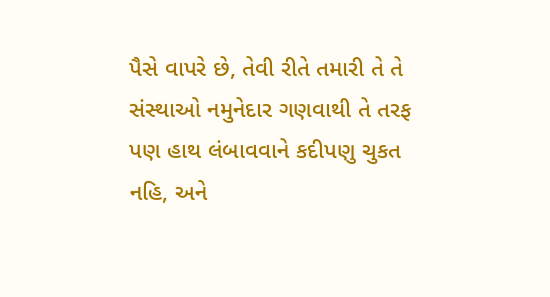પૈસે વાપરે છે, તેવી રીતે તમારી તે તે સંસ્થાઓ નમુનેદાર ગણવાથી તે તરફ પણ હાથ લંબાવવાને કદીપણુ ચુકત નહિ, અને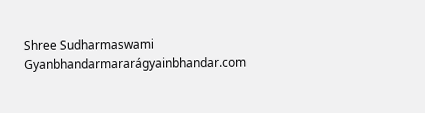Shree Sudharmaswami Gyanbhandarmararágyainbhandar.com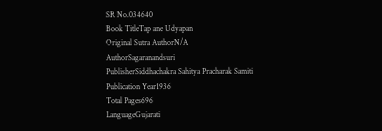SR No.034640
Book TitleTap ane Udyapan
Original Sutra AuthorN/A
AuthorSagaranandsuri
PublisherSiddhachakra Sahitya Pracharak Samiti
Publication Year1936
Total Pages696
LanguageGujarati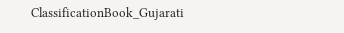ClassificationBook_Gujarati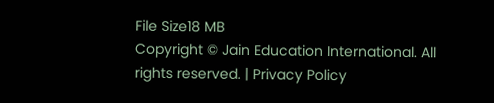File Size18 MB
Copyright © Jain Education International. All rights reserved. | Privacy Policy